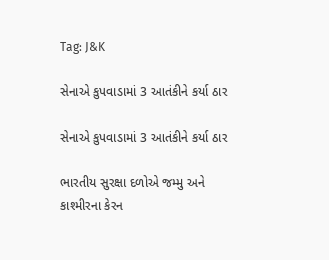Tag: J&K

સેનાએ કુપવાડામાં 3 આતંકીને કર્યા ઠાર

સેનાએ કુપવાડામાં 3 આતંકીને કર્યા ઠાર

ભારતીય સુરક્ષા દળોએ જમ્મુ અને કાશ્મીરના કેરન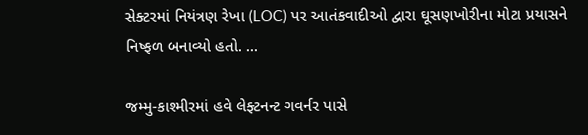સેક્ટરમાં નિયંત્રણ રેખા (LOC) પર આતંકવાદીઓ દ્વારા ઘૂસણખોરીના મોટા પ્રયાસને નિષ્ફળ બનાવ્યો હતો. ...

જમ્મુ-કાશ્મીરમાં હવે લેફ્ટનન્ટ ગવર્નર પાસે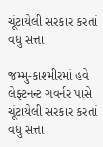ચૂંટાયેલી સરકાર કરતાં વધુ સત્તા

જમ્મુ-કાશ્મીરમાં હવે લેફ્ટનન્ટ ગવર્નર પાસે ચૂંટાયેલી સરકાર કરતાં વધુ સત્તા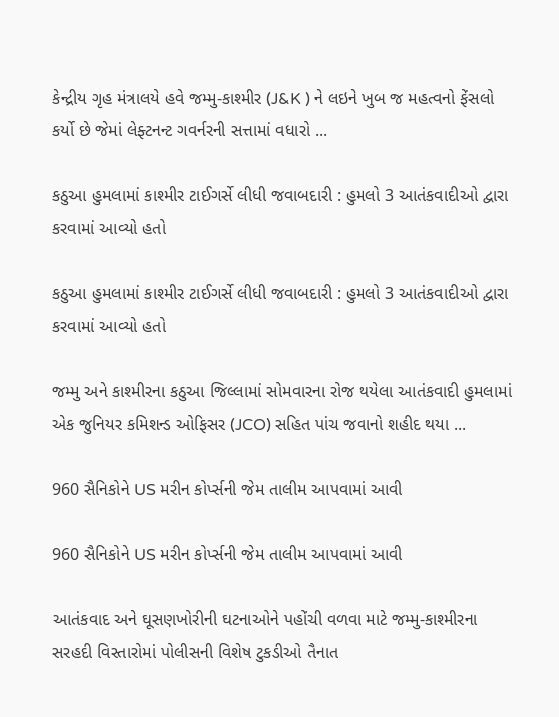કેન્દ્રીય ગૃહ મંત્રાલયે હવે જમ્મુ-કાશ્મીર (J&K ) ને લઇને ખુબ જ મહત્વનો ફેંસલો કર્યો છે જેમાં લેફ્ટનન્ટ ગવર્નરની સત્તામાં વધારો ...

કઠુઆ હુમલામાં કાશ્મીર ટાઈગર્સે લીધી જવાબદારી : હુમલો 3 આતંકવાદીઓ દ્વારા કરવામાં આવ્યો હતો

કઠુઆ હુમલામાં કાશ્મીર ટાઈગર્સે લીધી જવાબદારી : હુમલો 3 આતંકવાદીઓ દ્વારા કરવામાં આવ્યો હતો

જમ્મુ અને કાશ્મીરના કઠુઆ જિલ્લામાં સોમવારના રોજ થયેલા આતંકવાદી હુમલામાં એક જુનિયર કમિશન્ડ ઓફિસર (JCO) સહિત પાંચ જવાનો શહીદ થયા ...

960 સૈનિકોને US મરીન કોર્પ્સની જેમ તાલીમ આપવામાં આવી

960 સૈનિકોને US મરીન કોર્પ્સની જેમ તાલીમ આપવામાં આવી

આતંકવાદ અને ઘૂસણખોરીની ઘટનાઓને પહોંચી વળવા માટે જમ્મુ-કાશ્મીરના સરહદી વિસ્તારોમાં પોલીસની વિશેષ ટુકડીઓ તૈનાત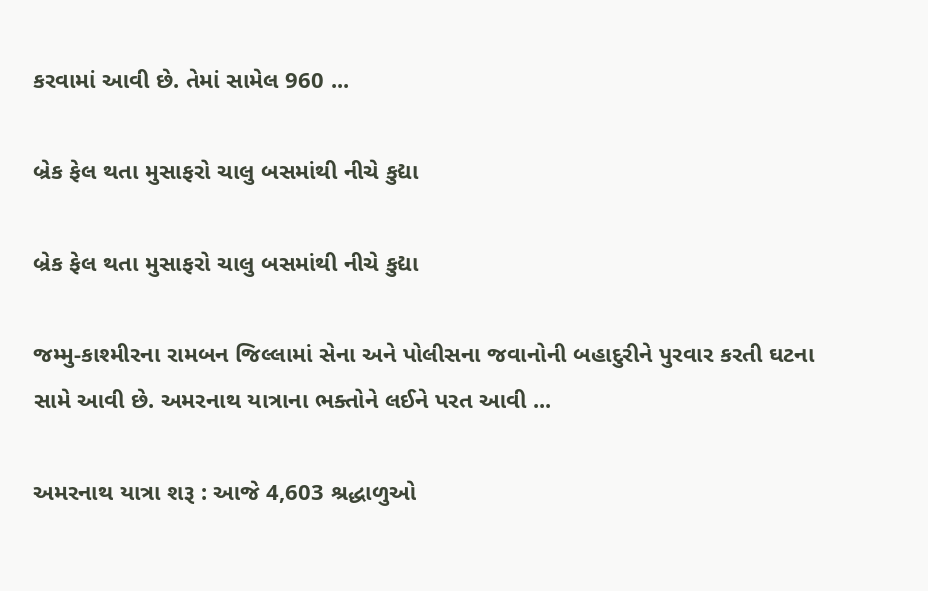કરવામાં આવી છે. તેમાં સામેલ 960 ...

બ્રેક ફેલ થતા મુસાફરો ચાલુ બસમાંથી નીચે કુદ્યા

બ્રેક ફેલ થતા મુસાફરો ચાલુ બસમાંથી નીચે કુદ્યા

જમ્મુ-કાશ્મીરના રામબન જિલ્લામાં સેના અને પોલીસના જવાનોની બહાદુરીને પુરવાર કરતી ઘટના સામે આવી છે. અમરનાથ યાત્રાના ભક્તોને લઈને પરત આવી ...

અમરનાથ યાત્રા શરૂ : આજે 4,603 શ્રદ્ધાળુઓ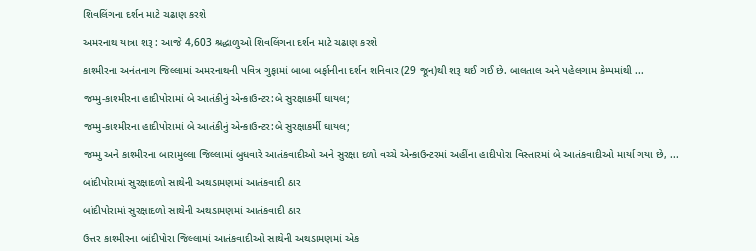શિવલિંગના દર્શન માટે ચઢાણ કરશે

અમરનાથ યાત્રા શરૂ : આજે 4,603 શ્રદ્ધાળુઓ શિવલિંગના દર્શન માટે ચઢાણ કરશે

કાશ્મીરના અનંતનાગ જિલ્લામાં અમરનાથની પવિત્ર ગુફામાં બાબા બર્ફાનીના દર્શન શનિવાર (29 જૂન)થી શરૂ થઈ ગઈ છે. બાલતાલ અને પહેલગામ કેમ્પમાંથી ...

જમ્મુ-કાશ્મીરના હાદીપોરામાં બે આતંકીનું એન્કાઉન્ટર:બે સુરક્ષાકર્મી ઘાયલ;

જમ્મુ-કાશ્મીરના હાદીપોરામાં બે આતંકીનું એન્કાઉન્ટર:બે સુરક્ષાકર્મી ઘાયલ;

જમ્મુ અને કાશ્મીરના બારામુલ્લા જિલ્લામાં બુધવારે આતંકવાદીઓ અને સુરક્ષા દળો વચ્ચે એન્કાઉન્ટરમાં અહીંના હાદીપોરા વિસ્તારમાં બે આતંકવાદીઓ માર્યા ગયા છે, ...

બાંદીપોરામાં સુરક્ષાદળો સાથેની અથડામણમાં આતંકવાદી ઠાર

બાંદીપોરામાં સુરક્ષાદળો સાથેની અથડામણમાં આતંકવાદી ઠાર

ઉત્તર કાશ્મીરના બાંદીપોરા જિલ્લામાં આતંકવાદીઓ સાથેની અથડામણમાં એક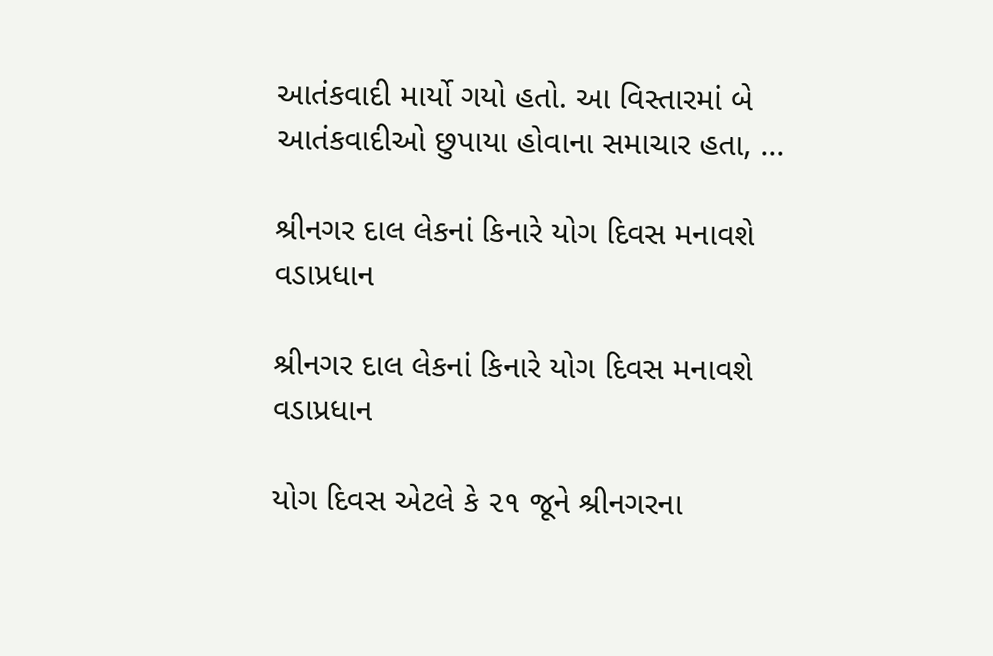આતંકવાદી માર્યો ગયો હતો. આ વિસ્તારમાં બે આતંકવાદીઓ છુપાયા હોવાના સમાચાર હતા, ...

શ્રીનગર દાલ લેકનાં કિનારે યોગ દિવસ મનાવશે વડાપ્રધાન

શ્રીનગર દાલ લેકનાં કિનારે યોગ દિવસ મનાવશે વડાપ્રધાન

યોગ દિવસ એટલે કે ૨૧ જૂને શ્રીનગરના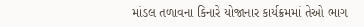માંડલ તળાવના કિનારે યોજાનાર કાર્યક્રમમાં તેઓ ભાગ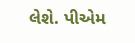લેશે. પીએમ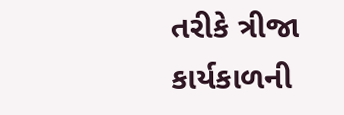તરીકે ત્રીજા કાર્યકાળની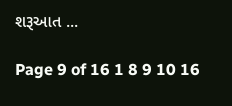શરૂઆત ...

Page 9 of 16 1 8 9 10 16